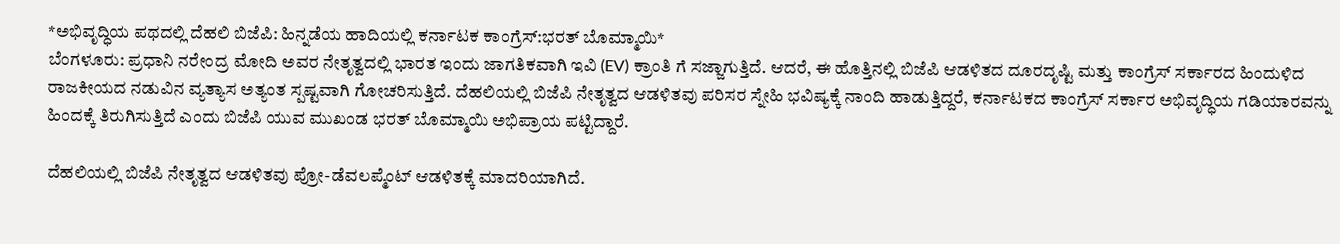*ಅಭಿವೃದ್ಧಿಯ ಪಥದಲ್ಲಿ ದೆಹಲಿ ಬಿಜೆಪಿ: ಹಿನ್ನಡೆಯ ಹಾದಿಯಲ್ಲಿ ಕರ್ನಾಟಕ ಕಾಂಗ್ರೆಸ್:ಭರತ್ ಬೊಮ್ಮಾಯಿ*
ಬೆಂಗಳೂರು: ಪ್ರಧಾನಿ ನರೇಂದ್ರ ಮೋದಿ ಅವರ ನೇತೃತ್ವದಲ್ಲಿ ಭಾರತ ಇಂದು ಜಾಗತಿಕವಾಗಿ ಇವಿ (EV) ಕ್ರಾಂತಿ ಗೆ ಸಜ್ಜಾಗುತ್ತಿದೆ. ಆದರೆ, ಈ ಹೊತ್ತಿನಲ್ಲಿ ಬಿಜೆಪಿ ಆಡಳಿತದ ದೂರದೃಷ್ಟಿ ಮತ್ತು ಕಾಂಗ್ರೆಸ್ ಸರ್ಕಾರದ ಹಿಂದುಳಿದ ರಾಜಕೀಯದ ನಡುವಿನ ವ್ಯತ್ಯಾಸ ಅತ್ಯಂತ ಸ್ಪಷ್ಟವಾಗಿ ಗೋಚರಿಸುತ್ತಿದೆ. ದೆಹಲಿಯಲ್ಲಿ ಬಿಜೆಪಿ ನೇತೃತ್ವದ ಆಡಳಿತವು ಪರಿಸರ ಸ್ನೇಹಿ ಭವಿಷ್ಯಕ್ಕೆ ನಾಂದಿ ಹಾಡುತ್ತಿದ್ದರೆ, ಕರ್ನಾಟಕದ ಕಾಂಗ್ರೆಸ್ ಸರ್ಕಾರ ಅಭಿವೃದ್ಧಿಯ ಗಡಿಯಾರವನ್ನು ಹಿಂದಕ್ಕೆ ತಿರುಗಿಸುತ್ತಿದೆ ಎಂದು ಬಿಜೆಪಿ ಯುವ ಮುಖಂಡ ಭರತ್ ಬೊಮ್ಮಾಯಿ ಅಭಿಪ್ರಾಯ ಪಟ್ಟಿದ್ದಾರೆ.

ದೆಹಲಿಯಲ್ಲಿ ಬಿಜೆಪಿ ನೇತೃತ್ವದ ಆಡಳಿತವು ಪ್ರೋ-ಡೆವಲಪ್ಮೆಂಟ್ ಆಡಳಿತಕ್ಕೆ ಮಾದರಿಯಾಗಿದೆ.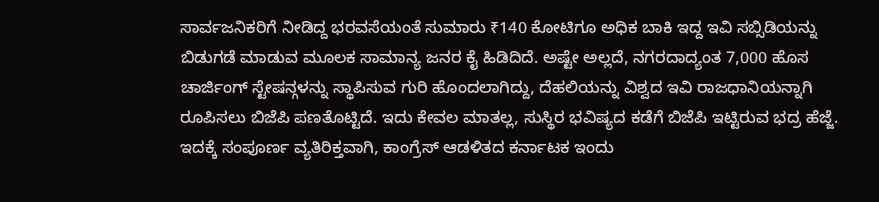ಸಾರ್ವಜನಿಕರಿಗೆ ನೀಡಿದ್ದ ಭರವಸೆಯಂತೆ ಸುಮಾರು ₹140 ಕೋಟಿಗೂ ಅಧಿಕ ಬಾಕಿ ಇದ್ದ ಇವಿ ಸಬ್ಸಿಡಿಯನ್ನು ಬಿಡುಗಡೆ ಮಾಡುವ ಮೂಲಕ ಸಾಮಾನ್ಯ ಜನರ ಕೈ ಹಿಡಿದಿದೆ. ಅಷ್ಟೇ ಅಲ್ಲದೆ, ನಗರದಾದ್ಯಂತ 7,000 ಹೊಸ ಚಾರ್ಜಿಂಗ್ ಸ್ಟೇಷನ್ಗಳನ್ನು ಸ್ಥಾಪಿಸುವ ಗುರಿ ಹೊಂದಲಾಗಿದ್ದು, ದೆಹಲಿಯನ್ನು ವಿಶ್ವದ ಇವಿ ರಾಜಧಾನಿಯನ್ನಾಗಿ ರೂಪಿಸಲು ಬಿಜೆಪಿ ಪಣತೊಟ್ಟಿದೆ. ಇದು ಕೇವಲ ಮಾತಲ್ಲ, ಸುಸ್ಥಿರ ಭವಿಷ್ಯದ ಕಡೆಗೆ ಬಿಜೆಪಿ ಇಟ್ಟಿರುವ ಭದ್ರ ಹೆಜ್ಜೆ.
ಇದಕ್ಕೆ ಸಂಪೂರ್ಣ ವ್ಯತಿರಿಕ್ತವಾಗಿ, ಕಾಂಗ್ರೆಸ್ ಆಡಳಿತದ ಕರ್ನಾಟಕ ಇಂದು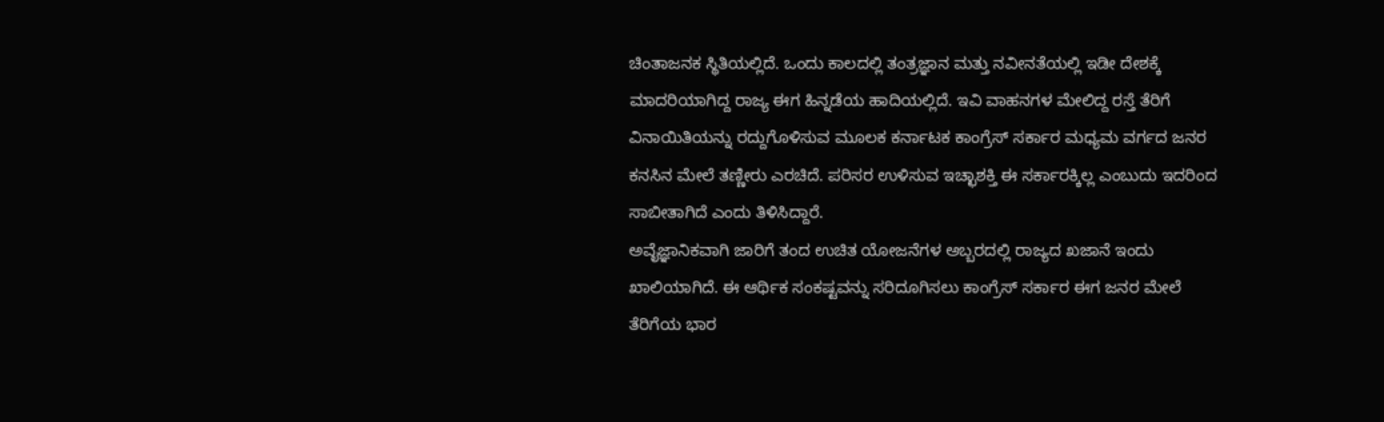ಚಿಂತಾಜನಕ ಸ್ಥಿತಿಯಲ್ಲಿದೆ. ಒಂದು ಕಾಲದಲ್ಲಿ ತಂತ್ರಜ್ಞಾನ ಮತ್ತು ನವೀನತೆಯಲ್ಲಿ ಇಡೀ ದೇಶಕ್ಕೆ ಮಾದರಿಯಾಗಿದ್ದ ರಾಜ್ಯ ಈಗ ಹಿನ್ನಡೆಯ ಹಾದಿಯಲ್ಲಿದೆ. ಇವಿ ವಾಹನಗಳ ಮೇಲಿದ್ದ ರಸ್ತೆ ತೆರಿಗೆ ವಿನಾಯಿತಿಯನ್ನು ರದ್ದುಗೊಳಿಸುವ ಮೂಲಕ ಕರ್ನಾಟಕ ಕಾಂಗ್ರೆಸ್ ಸರ್ಕಾರ ಮಧ್ಯಮ ವರ್ಗದ ಜನರ ಕನಸಿನ ಮೇಲೆ ತಣ್ಣೀರು ಎರಚಿದೆ. ಪರಿಸರ ಉಳಿಸುವ ಇಚ್ಛಾಶಕ್ತಿ ಈ ಸರ್ಕಾರಕ್ಕಿಲ್ಲ ಎಂಬುದು ಇದರಿಂದ ಸಾಬೀತಾಗಿದೆ ಎಂದು ತಿಳಿಸಿದ್ದಾರೆ.
ಅವೈಜ್ಞಾನಿಕವಾಗಿ ಜಾರಿಗೆ ತಂದ ಉಚಿತ ಯೋಜನೆಗಳ ಅಬ್ಬರದಲ್ಲಿ ರಾಜ್ಯದ ಖಜಾನೆ ಇಂದು ಖಾಲಿಯಾಗಿದೆ. ಈ ಆರ್ಥಿಕ ಸಂಕಷ್ಟವನ್ನು ಸರಿದೂಗಿಸಲು ಕಾಂಗ್ರೆಸ್ ಸರ್ಕಾರ ಈಗ ಜನರ ಮೇಲೆ ತೆರಿಗೆಯ ಭಾರ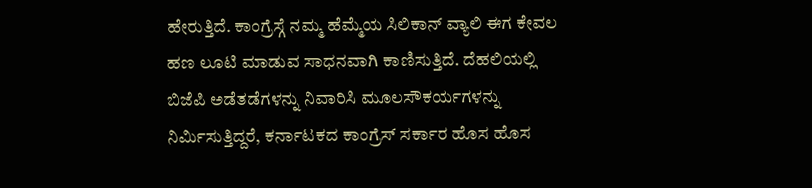ಹೇರುತ್ತಿದೆ. ಕಾಂಗ್ರೆಸ್ಗೆ ನಮ್ಮ ಹೆಮ್ಮೆಯ ಸಿಲಿಕಾನ್ ವ್ಯಾಲಿ ಈಗ ಕೇವಲ ಹಣ ಲೂಟಿ ಮಾಡುವ ಸಾಧನವಾಗಿ ಕಾಣಿಸುತ್ತಿದೆ. ದೆಹಲಿಯಲ್ಲಿ ಬಿಜೆಪಿ ಅಡೆತಡೆಗಳನ್ನು ನಿವಾರಿಸಿ ಮೂಲಸೌಕರ್ಯಗಳನ್ನು ನಿರ್ಮಿಸುತ್ತಿದ್ದರೆ, ಕರ್ನಾಟಕದ ಕಾಂಗ್ರೆಸ್ ಸರ್ಕಾರ ಹೊಸ ಹೊಸ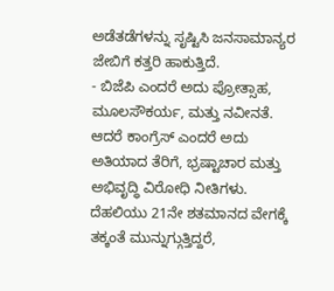ಅಡೆತಡೆಗಳನ್ನು ಸೃಷ್ಟಿಸಿ ಜನಸಾಮಾನ್ಯರ ಜೇಬಿಗೆ ಕತ್ತರಿ ಹಾಕುತ್ತಿದೆ.
- ಬಿಜೆಪಿ ಎಂದರೆ ಅದು ಪ್ರೋತ್ಸಾಹ, ಮೂಲಸೌಕರ್ಯ, ಮತ್ತು ನವೀನತೆ. ಆದರೆ ಕಾಂಗ್ರೆಸ್ ಎಂದರೆ ಅದು ಅತಿಯಾದ ತೆರಿಗೆ, ಭ್ರಷ್ಟಾಚಾರ ಮತ್ತು ಅಭಿವೃದ್ಧಿ ವಿರೋಧಿ ನೀತಿಗಳು. ದೆಹಲಿಯು 21ನೇ ಶತಮಾನದ ವೇಗಕ್ಕೆ ತಕ್ಕಂತೆ ಮುನ್ನುಗ್ಗುತ್ತಿದ್ದರೆ,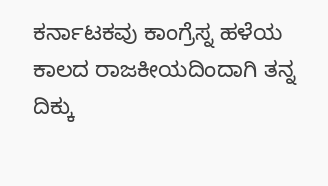ಕರ್ನಾಟಕವು ಕಾಂಗ್ರೆಸ್ನ ಹಳೆಯ ಕಾಲದ ರಾಜಕೀಯದಿಂದಾಗಿ ತನ್ನ ದಿಕ್ಕು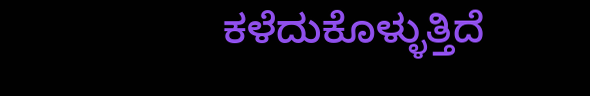ಕಳೆದುಕೊಳ್ಳುತ್ತಿದೆ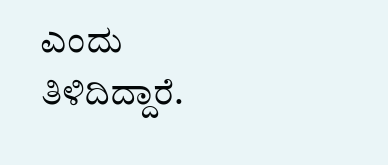ಎಂದು ತಿಳಿದಿದ್ದಾರೆ.